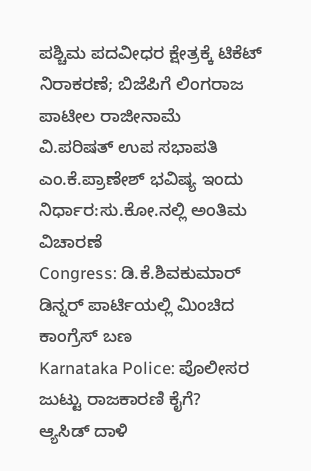ಪಶ್ಚಿಮ ಪದವೀಧರ ಕ್ಷೇತ್ರಕ್ಕೆ ಟಿಕೆಟ್ ನಿರಾಕರಣೆ; ಬಿಜೆಪಿಗೆ ಲಿಂಗರಾಜ ಪಾಟೀಲ ರಾಜೀನಾಮೆ
ವಿ.ಪರಿಷತ್ ಉಪ ಸಭಾಪತಿ ಎಂ.ಕೆ.ಪ್ರಾಣೇಶ್ ಭವಿಷ್ಯ ಇಂದು ನಿರ್ಧಾರ:ಸು.ಕೋ.ನಲ್ಲಿ ಅಂತಿಮ ವಿಚಾರಣೆ
Congress: ಡಿ.ಕೆ.ಶಿವಕುಮಾರ್ ಡಿನ್ನರ್ ಪಾರ್ಟಿಯಲ್ಲಿ ಮಿಂಚಿದ ಕಾಂಗ್ರೆಸ್ ಬಣ
Karnataka Police: ಪೊಲೀಸರ ಜುಟ್ಟು ರಾಜಕಾರಣಿ ಕೈಗೆ?
ಆ್ಯಸಿಡ್ ದಾಳಿ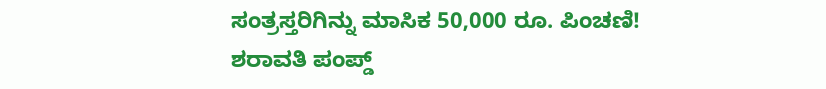ಸಂತ್ರಸ್ತರಿಗಿನ್ನು ಮಾಸಿಕ 50,000 ರೂ. ಪಿಂಚಣಿ!
ಶರಾವತಿ ಪಂಪ್ಡ್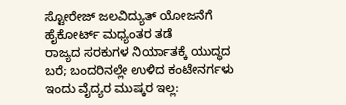ಸ್ಟೋರೇಜ್ ಜಲವಿದ್ಯುತ್ ಯೋಜನೆಗೆ ಹೈಕೋರ್ಟ್ ಮಧ್ಯಂತರ ತಡೆ
ರಾಜ್ಯದ ಸರಕುಗಳ ನಿರ್ಯಾತಕ್ಕೆ ಯುದ್ಧದ ಬರೆ; ಬಂದರಿನಲ್ಲೇ ಉಳಿದ ಕಂಟೇನರ್ಗಳು
ಇಂದು ವೈದ್ಯರ ಮುಷ್ಕರ ಇಲ್ಲ: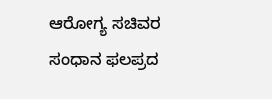ಆರೋಗ್ಯ ಸಚಿವರ ಸಂಧಾನ ಫಲಪ್ರದ